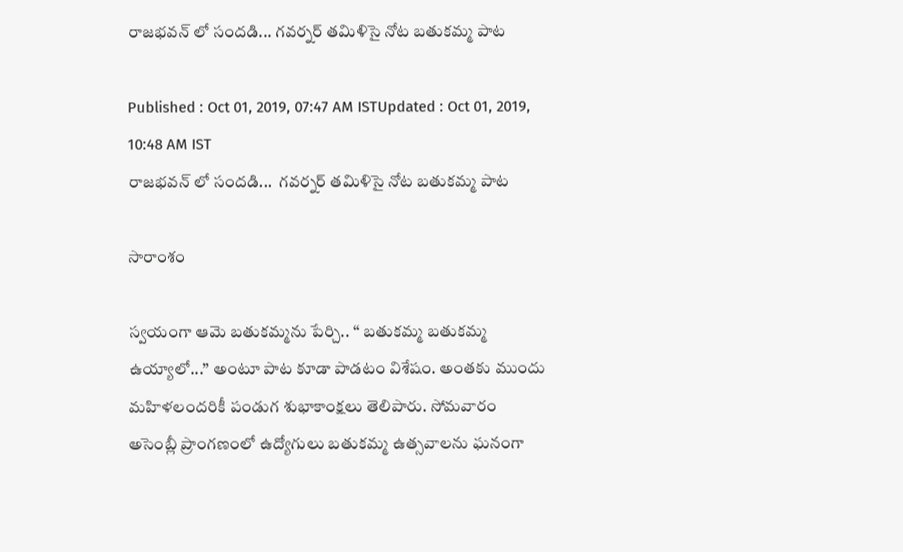రాజభవన్ లో సందడి... గవర్నర్ తమిళిసై నోట బతుకమ్మ పాట

Published : Oct 01, 2019, 07:47 AM ISTUpdated : Oct 01, 2019, 10:48 AM IST
రాజభవన్ లో సందడి...  గవర్నర్ తమిళిసై నోట బతుకమ్మ పాట

సారాంశం

స్వయంగా ఆమె బతుకమ్మను పేర్చి.. ‘‘ బతుకమ్మ బతుకమ్మ ఉయ్యాలో...’’ అంటూ పాట కూడా పాడటం విశేషం. అంతకు ముందు మహిళలందరికీ పండుగ శుభాకాంక్షలు తెలిపారు. సోమవారం అసెంబ్లీ ప్రాంగణంలో ఉద్యోగులు బతుకమ్మ ఉత్సవాలను ఘనంగా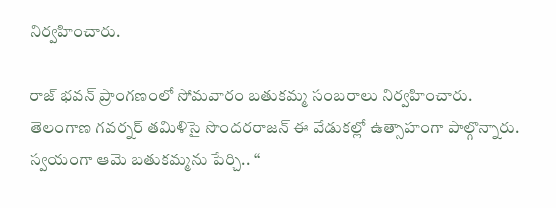నిర్వహించారు.

రాజ్ భవన్ ప్రాంగణంలో సోమవారం బతుకమ్మ సంబరాలు నిర్వహించారు. తెలంగాణ గవర్నర్ తమిళిసై సొందరరాజన్ ఈ వేడుకల్లో ఉత్సాహంగా పాల్గొన్నారు. స్వయంగా ఆమె బతుకమ్మను పేర్చి.. ‘‘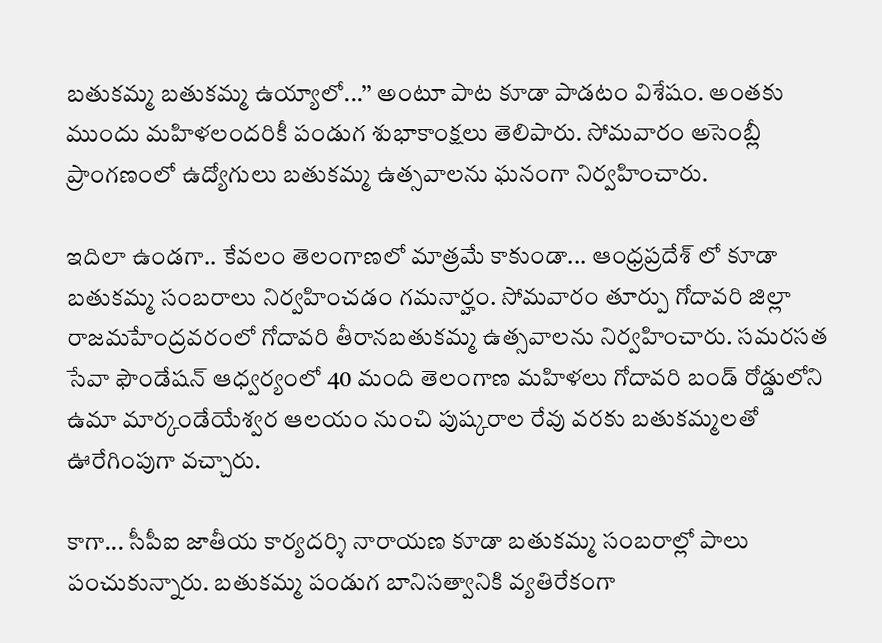బతుకమ్మ బతుకమ్మ ఉయ్యాలో...’’ అంటూ పాట కూడా పాడటం విశేషం. అంతకు ముందు మహిళలందరికీ పండుగ శుభాకాంక్షలు తెలిపారు. సోమవారం అసెంబ్లీ ప్రాంగణంలో ఉద్యోగులు బతుకమ్మ ఉత్సవాలను ఘనంగా నిర్వహించారు.

ఇదిలా ఉండగా.. కేవలం తెలంగాణలో మాత్రమే కాకుండా... ఆంధ్రప్రదేశ్ లో కూడా బతుకమ్మ సంబరాలు నిర్వహించడం గమనార్హం. సోమవారం తూర్పు గోదావరి జిల్లా రాజమహేంద్రవరంలో గోదావరి తీరానబతుకమ్మ ఉత్సవాలను నిర్వహించారు. సమరసత సేవా ఫౌండేషన్‌ ఆధ్వర్యంలో 40 మంది తెలంగాణ మహిళలు గోదావరి బండ్‌ రోడ్డులోని ఉమా మార్కండేయేశ్వర ఆలయం నుంచి పుష్కరాల రేవు వరకు బతుకమ్మలతో ఊరేగింపుగా వచ్చారు.

కాగా... సీపీఐ జాతీయ కార్యదర్శి నారాయణ కూడా బతుకమ్మ సంబరాల్లో పాలు పంచుకున్నారు. బతుకమ్మ పండుగ బానిసత్వానికి వ్యతిరేకంగా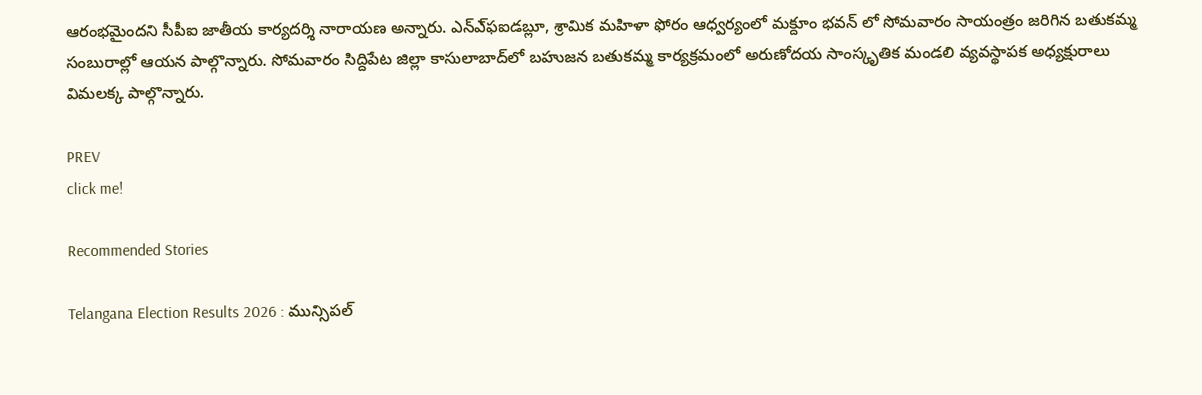ఆరంభమైందని సీపీఐ జాతీయ కార్యదర్శి నారాయణ అన్నారు. ఎన్‌ఎ్‌ఫఐడబ్లూ, శ్రామిక మహిళా ఫోరం ఆధ్వర్యంలో మక్దూం భవన్‌ లో సోమవారం సాయంత్రం జరిగిన బతుకమ్మ సంబురాల్లో ఆయన పాల్గొన్నారు. సోమవారం సిద్దిపేట జిల్లా కాసులాబాద్‌లో బహుజన బతుకమ్మ కార్యక్రమంలో అరుణోదయ సాంస్కృతిక మండలి వ్యవస్థాపక అధ్యక్షురాలు విమలక్క పాల్గొన్నారు.

PREV
click me!

Recommended Stories

Telangana Election Results 2026 : మున్సిపల్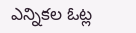ఎన్నికల ఓట్ల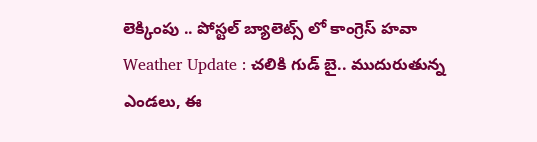లెక్కింపు .. పోస్టల్ బ్యాలెట్స్ లో కాంగ్రెస్ హవా
Weather Update : చలికి గుడ్ బై.. ముదురుతున్న ఎండలు, ఈ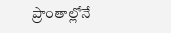ప్రాంతాల్లోనే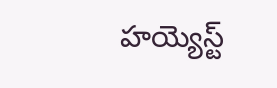హయ్యెస్ట్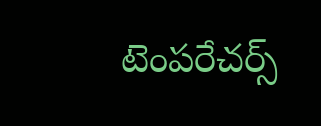టెంపరేచర్స్